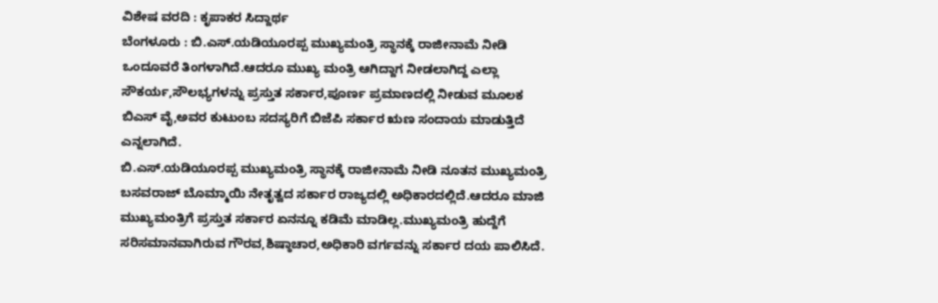ವಿಶೇಷ ವರದಿ : ಕೃಪಾಕರ ಸಿದ್ದಾರ್ಥ
ಬೆಂಗಳೂರು : ಬಿ.ಎಸ್.ಯಡಿಯೂರಪ್ಪ ಮುಖ್ಯಮಂತ್ರಿ ಸ್ಥಾನಕ್ಕೆ ರಾಜೀನಾಮೆ ನೀಡಿ ಒಂದೂವರೆ ತಿಂಗಳಾಗಿದೆ.ಆದರೂ ಮುಖ್ಯ ಮಂತ್ರಿ ಆಗಿದ್ದಾಗ ನೀಡಲಾಗಿದ್ದ ಎಲ್ಲಾ ಸೌಕರ್ಯ,ಸೌಲಭ್ಯಗಳನ್ನು ಪ್ರಸ್ತುತ ಸರ್ಕಾರ,ಪೂರ್ಣ ಪ್ರಮಾಣದಲ್ಲಿ ನೀಡುವ ಮೂಲಕ ಬಿಎಸ್ ವೈ,ಅವರ ಕುಟುಂಬ ಸದಸ್ಯರಿಗೆ ಬಿಜೆಪಿ ಸರ್ಕಾರ ಋಣ ಸಂದಾಯ ಮಾಡುತ್ತಿದೆ ಎನ್ನಲಾಗಿದೆ.
ಬಿ.ಎಸ್.ಯಡಿಯೂರಪ್ಪ ಮುಖ್ಯಮಂತ್ರಿ ಸ್ಥಾನಕ್ಕೆ ರಾಜೀನಾಮೆ ನೀಡಿ ನೂತನ ಮುಖ್ಯಮಂತ್ರಿ ಬಸವರಾಜ್ ಬೊಮ್ಮಾಯಿ ನೇತೃತ್ವದ ಸರ್ಕಾರ ರಾಜ್ಯದಲ್ಲಿ ಅಧಿಕಾರದಲ್ಲಿದೆ.ಆದರೂ ಮಾಜಿ ಮುಖ್ಯಮಂತ್ರಿಗೆ ಪ್ರಸ್ತುತ ಸರ್ಕಾರ ಏನನ್ನೂ ಕಡಿಮೆ ಮಾಡಿಲ್ಲ.ಮುಖ್ಯಮಂತ್ರಿ ಹುದ್ದೆಗೆ ಸರಿಸಮಾನವಾಗಿರುವ ಗೌರವ,ಶಿಷ್ಠಾಚಾರ,ಅಧಿಕಾರಿ ವರ್ಗವನ್ನು ಸರ್ಕಾರ ದಯ ಪಾಲಿಸಿದೆ.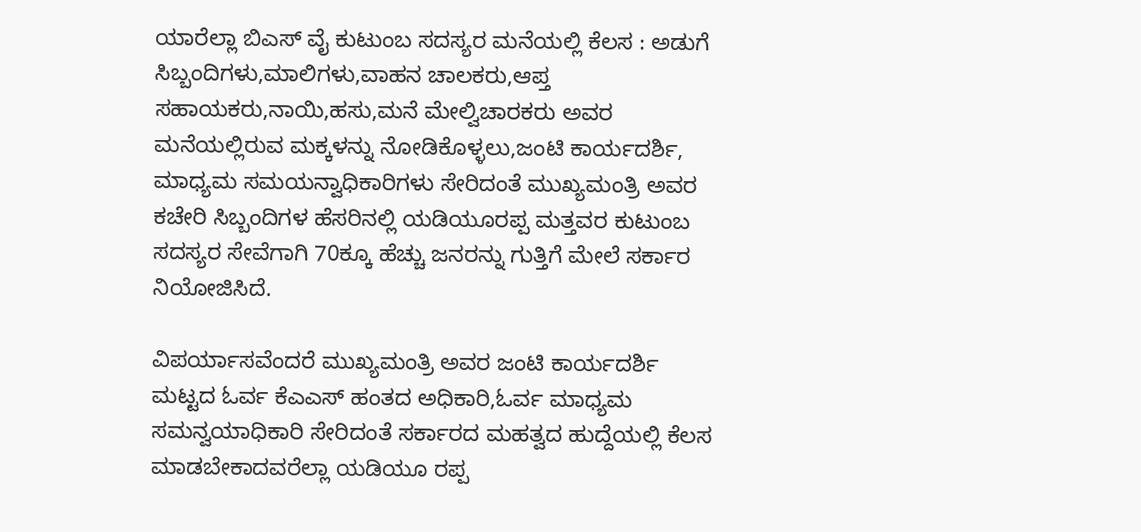ಯಾರೆಲ್ಲಾ ಬಿಎಸ್ ವೈ ಕುಟುಂಬ ಸದಸ್ಯರ ಮನೆಯಲ್ಲಿ ಕೆಲಸ : ಅಡುಗೆ ಸಿಬ್ಬಂದಿಗಳು,ಮಾಲಿಗಳು,ವಾಹನ ಚಾಲಕರು,ಆಪ್ತ ಸಹಾಯಕರು,ನಾಯಿ,ಹಸು,ಮನೆ ಮೇಲ್ವಿಚಾರಕರು ಅವರ ಮನೆಯಲ್ಲಿರುವ ಮಕ್ಕಳನ್ನು ನೋಡಿಕೊಳ್ಳಲು,ಜಂಟಿ ಕಾರ್ಯದರ್ಶಿ, ಮಾಧ್ಯಮ ಸಮಯನ್ವಾಧಿಕಾರಿಗಳು ಸೇರಿದಂತೆ ಮುಖ್ಯಮಂತ್ರಿ ಅವರ ಕಚೇರಿ ಸಿಬ್ಬಂದಿಗಳ ಹೆಸರಿನಲ್ಲಿ ಯಡಿಯೂರಪ್ಪ ಮತ್ತವರ ಕುಟುಂಬ ಸದಸ್ಯರ ಸೇವೆಗಾಗಿ 70ಕ್ಕೂ ಹೆಚ್ಚು ಜನರನ್ನು ಗುತ್ತಿಗೆ ಮೇಲೆ ಸರ್ಕಾರ ನಿಯೋಜಿಸಿದೆ.

ವಿಪರ್ಯಾಸವೆಂದರೆ ಮುಖ್ಯಮಂತ್ರಿ ಅವರ ಜಂಟಿ ಕಾರ್ಯದರ್ಶಿ ಮಟ್ಟದ ಓರ್ವ ಕೆಎಎಸ್ ಹಂತದ ಅಧಿಕಾರಿ,ಓರ್ವ ಮಾಧ್ಯಮ ಸಮನ್ವಯಾಧಿಕಾರಿ ಸೇರಿದಂತೆ ಸರ್ಕಾರದ ಮಹತ್ವದ ಹುದ್ದೆಯಲ್ಲಿ ಕೆಲಸ ಮಾಡಬೇಕಾದವರೆಲ್ಲಾ ಯಡಿಯೂ ರಪ್ಪ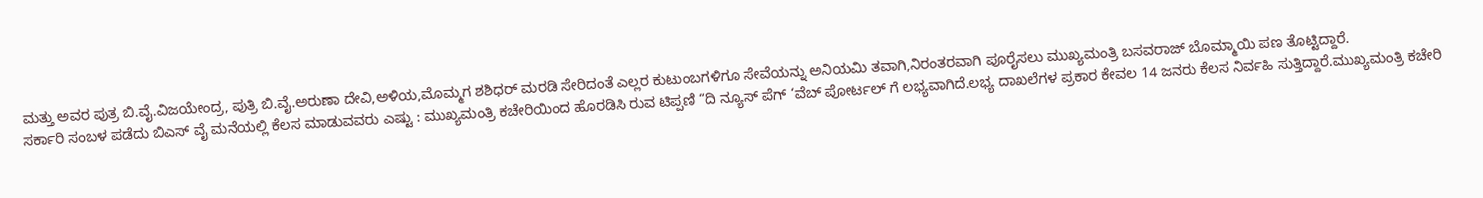ಮತ್ತು ಅವರ ಪುತ್ರ ಬಿ.ವೈ.ವಿಜಯೇಂದ್ರ, ಪುತ್ರಿ ಬಿ.ವೈ.ಅರುಣಾ ದೇವಿ,ಅಳಿಯ,ಮೊಮ್ಮಗ ಶಶಿಧರ್ ಮರಡಿ ಸೇರಿದಂತೆ ಎಲ್ಲರ ಕುಟುಂಬಗಳಿಗೂ ಸೇವೆಯನ್ನು ಅನಿಯಮಿ ತವಾಗಿ,ನಿರಂತರವಾಗಿ ಪೂರೈಸಲು ಮುಖ್ಯಮಂತ್ರಿ ಬಸವರಾಜ್ ಬೊಮ್ಮಾಯಿ ಪಣ ತೊಟ್ಟಿದ್ದಾರೆ.
ಸರ್ಕಾರಿ ಸಂಬಳ ಪಡೆದು ಬಿಎಸ್ ವೈ ಮನೆಯಲ್ಲಿ ಕೆಲಸ ಮಾಡುವವರು ಎಷ್ಟು : ಮುಖ್ಯಮಂತ್ರಿ ಕಚೇರಿಯಿಂದ ಹೊರಡಿಸಿ ರುವ ಟಿಪ್ಪಣಿ “ದಿ ನ್ಯೂಸ್ ಪೆಗ್ ‘ವೆಬ್ ಪೋರ್ಟಲ್ ಗೆ ಲಭ್ಯವಾಗಿದೆ.ಲಭ್ಯ ದಾಖಲೆಗಳ ಪ್ರಕಾರ ಕೇವಲ 14 ಜನರು ಕೆಲಸ ನಿರ್ವಹಿ ಸುತ್ತಿದ್ದಾರೆ.ಮುಖ್ಯಮಂತ್ರಿ ಕಚೇರಿ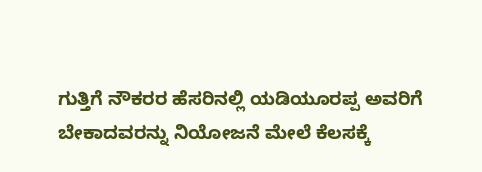ಗುತ್ತಿಗೆ ನೌಕರರ ಹೆಸರಿನಲ್ಲಿ ಯಡಿಯೂರಪ್ಪ ಅವರಿಗೆ ಬೇಕಾದವರನ್ನು ನಿಯೋಜನೆ ಮೇಲೆ ಕೆಲಸಕ್ಕೆ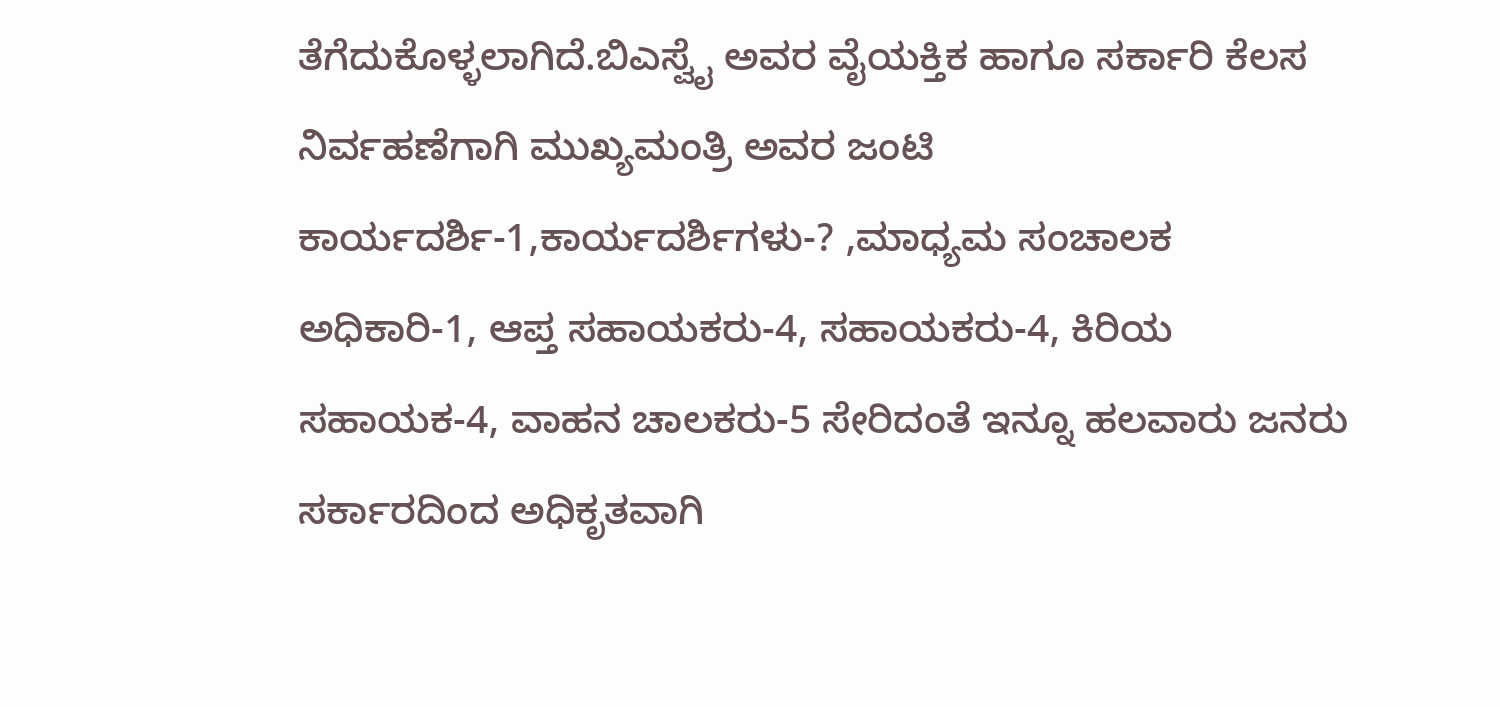ತೆಗೆದುಕೊಳ್ಳಲಾಗಿದೆ.ಬಿಎಸ್ವೈ ಅವರ ವೈಯಕ್ತಿಕ ಹಾಗೂ ಸರ್ಕಾರಿ ಕೆಲಸ ನಿರ್ವಹಣೆಗಾಗಿ ಮುಖ್ಯಮಂತ್ರಿ ಅವರ ಜಂಟಿ ಕಾರ್ಯದರ್ಶಿ-1,ಕಾರ್ಯದರ್ಶಿಗಳು-? ,ಮಾಧ್ಯಮ ಸಂಚಾಲಕ ಅಧಿಕಾರಿ-1, ಆಪ್ತ ಸಹಾಯಕರು-4, ಸಹಾಯಕರು-4, ಕಿರಿಯ ಸಹಾಯಕ-4, ವಾಹನ ಚಾಲಕರು-5 ಸೇರಿದಂತೆ ಇನ್ನೂ ಹಲವಾರು ಜನರು ಸರ್ಕಾರದಿಂದ ಅಧಿಕೃತವಾಗಿ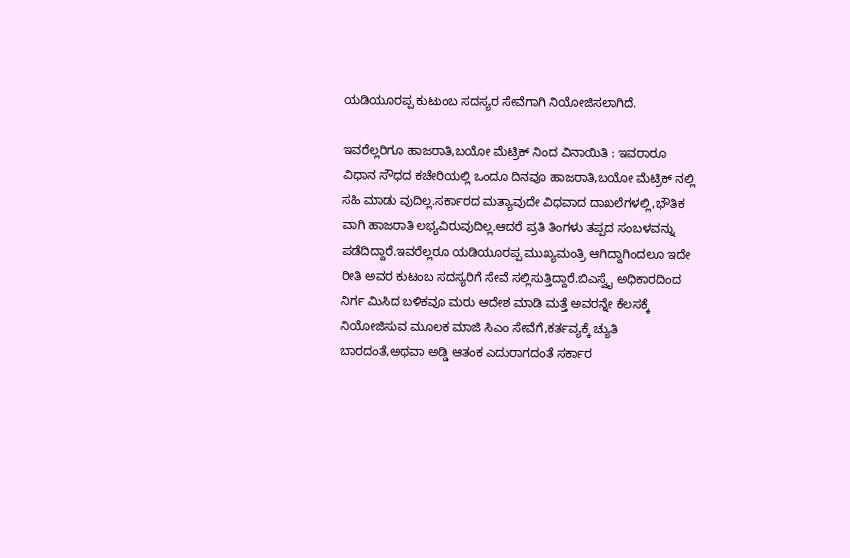ಯಡಿಯೂರಪ್ಪ ಕುಟುಂಬ ಸದಸ್ಯರ ಸೇವೆಗಾಗಿ ನಿಯೋಜಿಸಲಾಗಿದೆ.

ಇವರೆಲ್ಲರಿಗೂ ಹಾಜರಾತಿ,ಬಯೋ ಮೆಟ್ರಿಕ್ ನಿಂದ ವಿನಾಯಿತಿ : ಇವರಾರೂ ವಿಧಾನ ಸೌಧದ ಕಚೇರಿಯಲ್ಲಿ ಒಂದೂ ದಿನವೂ ಹಾಜರಾತಿ,ಬಯೋ ಮೆಟ್ರಿಕ್ ನಲ್ಲಿ ಸಹಿ ಮಾಡು ವುದಿಲ್ಲ.ಸರ್ಕಾರದ ಮತ್ಯಾವುದೇ ವಿಧವಾದ ದಾಖಲೆಗಳಲ್ಲಿ,ಭೌತಿಕ ವಾಗಿ ಹಾಜರಾತಿ ಲಭ್ಯವಿರುವುದಿಲ್ಲ.ಆದರೆ ಪ್ರತಿ ತಿಂಗಳು ತಪ್ಪದ ಸಂಬಳವನ್ನು ಪಡೆದಿದ್ದಾರೆ.ಇವರೆಲ್ಲರೂ ಯಡಿಯೂರಪ್ಪ ಮುಖ್ಯಮಂತ್ರಿ ಆಗಿದ್ದಾಗಿಂದಲೂ ಇದೇ ರೀತಿ ಅವರ ಕುಟಂಬ ಸದಸ್ಯರಿಗೆ ಸೇವೆ ಸಲ್ಲಿಸುತ್ತಿದ್ದಾರೆ.ಬಿಎಸ್ವೈ ಅಧಿಕಾರದಿಂದ ನಿರ್ಗ ಮಿಸಿದ ಬಳಿಕವೂ ಮರು ಆದೇಶ ಮಾಡಿ ಮತ್ತೆ ಅವರನ್ನೇ ಕೆಲಸಕ್ಕೆ ನಿಯೋಜಿಸುವ ಮೂಲಕ ಮಾಜಿ ಸಿಎಂ ಸೇವೆಗೆ,ಕರ್ತವ್ಯಕ್ಕೆ ಚ್ಯುತಿ ಬಾರದಂತೆ,ಅಥವಾ ಅಡ್ಡಿ ಆತಂಕ ಎದುರಾಗದಂತೆ ಸರ್ಕಾರ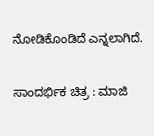ನೋಡಿಕೊಂಡಿದೆ ಎನ್ನಲಾಗಿದೆ.

ಸಾಂದರ್ಭಿಕ ಚಿತ್ರ : ಮಾಜಿ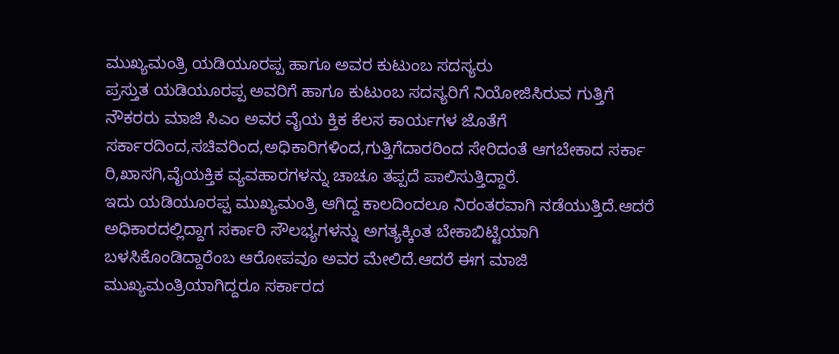ಮುಖ್ಯಮಂತ್ರಿ ಯಡಿಯೂರಪ್ಪ ಹಾಗೂ ಅವರ ಕುಟುಂಬ ಸದಸ್ಯರು
ಪ್ರಸ್ತುತ ಯಡಿಯೂರಪ್ಪ ಅವರಿಗೆ ಹಾಗೂ ಕುಟುಂಬ ಸದಸ್ಯರಿಗೆ ನಿಯೋಜಿಸಿರುವ ಗುತ್ತಿಗೆ ನೌಕರರು ಮಾಜಿ ಸಿಎಂ ಅವರ ವೈಯ ಕ್ತಿಕ ಕೆಲಸ ಕಾರ್ಯಗಳ ಜೊತೆಗೆ ಸರ್ಕಾರದಿಂದ,ಸಚಿವರಿಂದ,ಅಧಿಕಾರಿಗಳಿಂದ,ಗುತ್ತಿಗೆದಾರರಿಂದ ಸೇರಿದಂತೆ ಆಗಬೇಕಾದ ಸರ್ಕಾ ರಿ,ಖಾಸಗಿ,ವೈಯಕ್ತಿಕ ವ್ಯವಹಾರಗಳನ್ನು ಚಾಚೂ ತಪ್ಪದೆ ಪಾಲಿಸುತ್ತಿದ್ದಾರೆ.
ಇದು ಯಡಿಯೂರಪ್ಪ ಮುಖ್ಯಮಂತ್ರಿ ಆಗಿದ್ದ ಕಾಲದಿಂದಲೂ ನಿರಂತರವಾಗಿ ನಡೆಯುತ್ತಿದೆ.ಆದರೆ ಅಧಿಕಾರದಲ್ಲಿದ್ದಾಗ ಸರ್ಕಾರಿ ಸೌಲಭ್ಯಗಳನ್ನು ಅಗತ್ಯಕ್ಕಿಂತ ಬೇಕಾಬಿಟ್ಟಿಯಾಗಿ ಬಳಸಿಕೊಂಡಿದ್ದಾರೆಂಬ ಆರೋಪವೂ ಅವರ ಮೇಲಿದೆ.ಆದರೆ ಈಗ ಮಾಜಿ ಮುಖ್ಯಮಂತ್ರಿಯಾಗಿದ್ದರೂ ಸರ್ಕಾರದ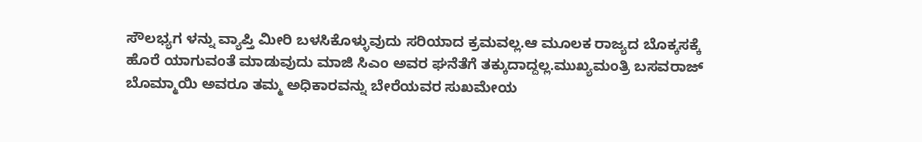ಸೌಲಭ್ಯಗ ಳನ್ನು ವ್ಯಾಪ್ತಿ ಮೀರಿ ಬಳಸಿಕೊಳ್ಳುವುದು ಸರಿಯಾದ ಕ್ರಮವಲ್ಲ.ಆ ಮೂಲಕ ರಾಜ್ಯದ ಬೊಕ್ಕಸಕ್ಕೆ ಹೊರೆ ಯಾಗುವಂತೆ ಮಾಡುವುದು ಮಾಜಿ ಸಿಎಂ ಅವರ ಘನೆತೆಗೆ ತಕ್ಕುದಾದ್ದಲ್ಲ.ಮುಖ್ಯಮಂತ್ರಿ ಬಸವರಾಜ್ ಬೊಮ್ಮಾಯಿ ಅವರೂ ತಮ್ಮ ಅಧಿಕಾರವನ್ನು ಬೇರೆಯವರ ಸುಖಮೇಯ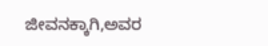ಜೀವನಕ್ಕಾಗಿ,ಅವರ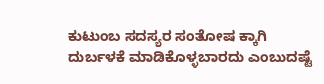ಕುಟುಂಬ ಸದಸ್ಯರ ಸಂತೋಷ ಕ್ಕಾಗಿ ದುರ್ಬಳಕೆ ಮಾಡಿಕೊಳ್ಳಬಾರದು ಎಂಬುದಷ್ಟೆ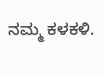ನಮ್ಮ ಕಳಕಳಿ.